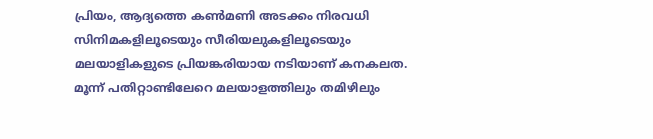പ്രിയം, ആദ്യത്തെ കൺമണി അടക്കം നിരവധി സിനിമകളിലൂടെയും സീരിയലുകളിലൂടെയും മലയാളികളുടെ പ്രിയങ്കരിയായ നടിയാണ് കനകലത. മൂന്ന് പതിറ്റാണ്ടിലേറെ മലയാളത്തിലും തമിഴിലും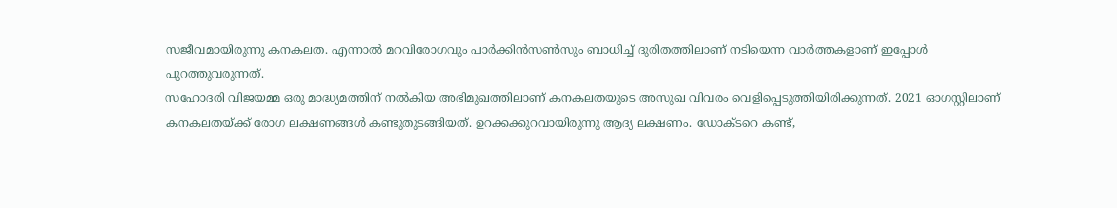സജീവമായിരുന്നു കനകലത. എന്നാൽ മറവിരോഗവും പാർക്കിൻസൺസും ബാധിച്ച് ദുരിതത്തിലാണ് നടിയെന്ന വാർത്തകളാണ് ഇപ്പോൾ പുറത്തുവരുന്നത്.
സഹോദരി വിജയമ്മ ഒരു മാദ്ധ്യമത്തിന് നൽകിയ അഭിമുഖത്തിലാണ് കനകലതയുടെ അസുഖ വിവരം വെളിപ്പെടുത്തിയിരിക്കുന്നത്. 2021 ഓഗസ്റ്റിലാണ് കനകലതയ്ക്ക് രോഗ ലക്ഷണങ്ങൾ കണ്ടുതുടങ്ങിയത്. ഉറക്കക്കുറവായിരുന്നു ആദ്യ ലക്ഷണം. ഡോക്ടറെ കണ്ട്,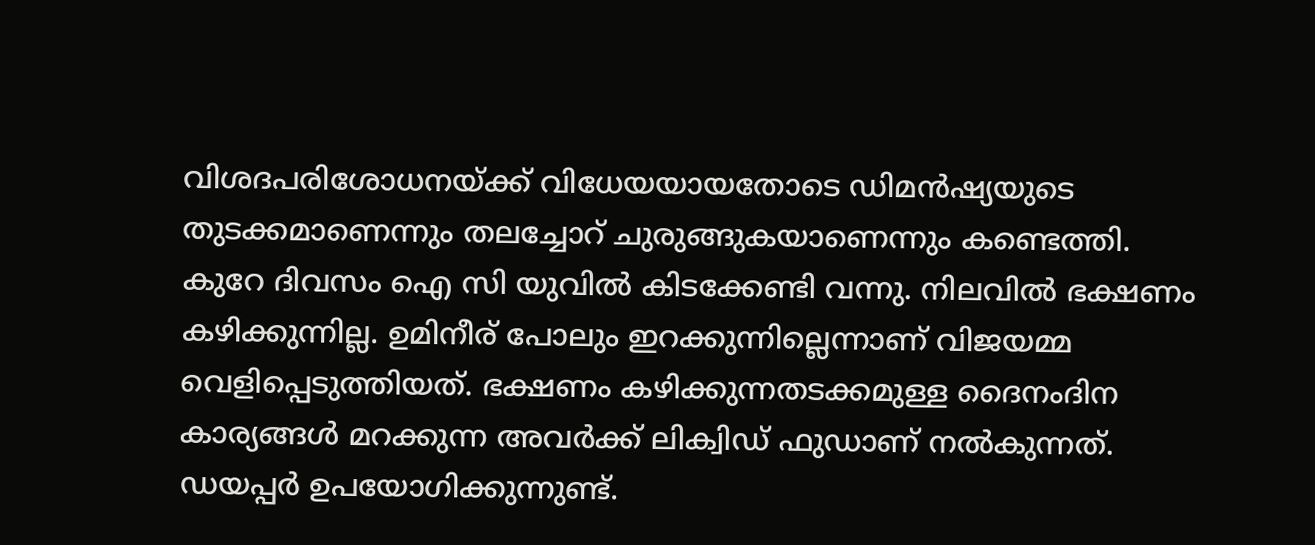വിശദപരിശോധനയ്ക്ക് വിധേയയായതോടെ ഡിമൻഷ്യയുടെ തുടക്കമാണെന്നും തലച്ചോറ് ചുരുങ്ങുകയാണെന്നും കണ്ടെത്തി.
കുറേ ദിവസം ഐ സി യുവിൽ കിടക്കേണ്ടി വന്നു. നിലവിൽ ഭക്ഷണം കഴിക്കുന്നില്ല. ഉമിനീര് പോലും ഇറക്കുന്നില്ലെന്നാണ് വിജയമ്മ വെളിപ്പെടുത്തിയത്. ഭക്ഷണം കഴിക്കുന്നതടക്കമുള്ള ദൈനംദിന കാര്യങ്ങൾ മറക്കുന്ന അവർക്ക് ലിക്വിഡ് ഫുഡാണ് നൽകുന്നത്. ഡയപ്പർ ഉപയോഗിക്കുന്നുണ്ട്.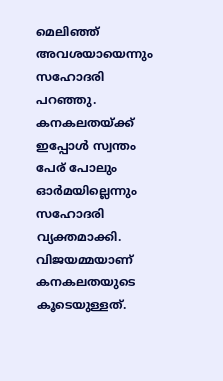മെലിഞ്ഞ് അവശയായെന്നും സഹോദരി പറഞ്ഞു.
കനകലതയ്ക്ക് ഇപ്പോൾ സ്വന്തം പേര് പോലും ഓർമയില്ലെന്നും സഹോദരി വ്യക്തമാക്കി. വിജയമ്മയാണ് കനകലതയുടെ കൂടെയുള്ളത്.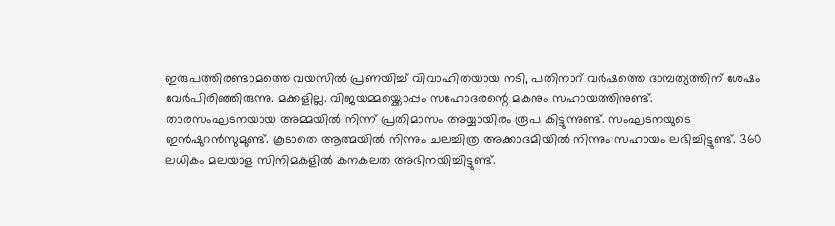ഇരുപത്തിരണ്ടാമത്തെ വയസിൽ പ്രണയിച്ച് വിവാഹിതയായ നടി, പതിനാറ് വർഷത്തെ ദാമ്പത്യത്തിന് ശേഷം വേർപിരിഞ്ഞിരുന്നു. മക്കളില്ല. വിജയമ്മയ്ക്കൊപ്പം സഹോദരന്റെ മകനും സഹായത്തിനുണ്ട്.
താരസംഘടനയായ അമ്മയിൽ നിന്ന് പ്രതിമാസം അയ്യായിരം രൂപ കിട്ടുന്നുണ്ട്. സംഘടനയുടെ ഇൻഷുറൻസുമുണ്ട്. കൂടാതെ ആത്മയിൽ നിന്നും ചലച്ചിത്ര അക്കാദമിയിൽ നിന്നും സഹായം ലഭിച്ചിട്ടുണ്ട്. 360 ലധികം മലയാള സിനിമകളിൽ കനകലത അഭിനയിച്ചിട്ടുണ്ട്.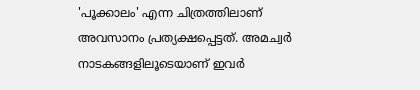'പൂക്കാലം' എന്ന ചിത്രത്തിലാണ് അവസാനം പ്രത്യക്ഷപ്പെട്ടത്. അമച്വർ നാടകങ്ങളിലൂടെയാണ് ഇവർ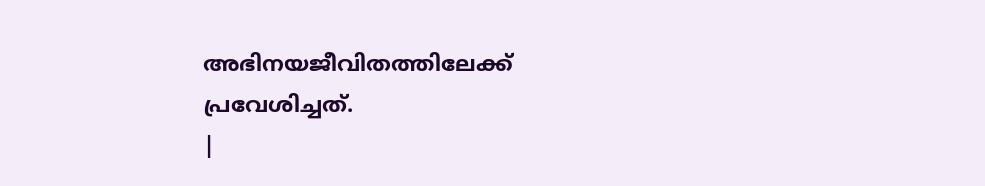അഭിനയജീവിതത്തിലേക്ക് പ്രവേശിച്ചത്.
|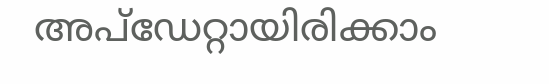അപ്ഡേറ്റായിരിക്കാം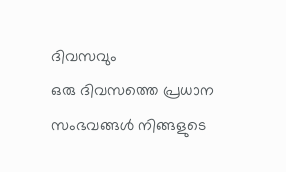ദിവസവും
ഒരു ദിവസത്തെ പ്രധാന സംഭവങ്ങൾ നിങ്ങളുടെ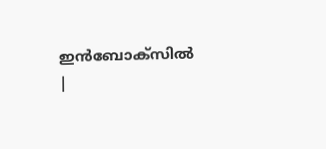ഇൻബോക്സിൽ |